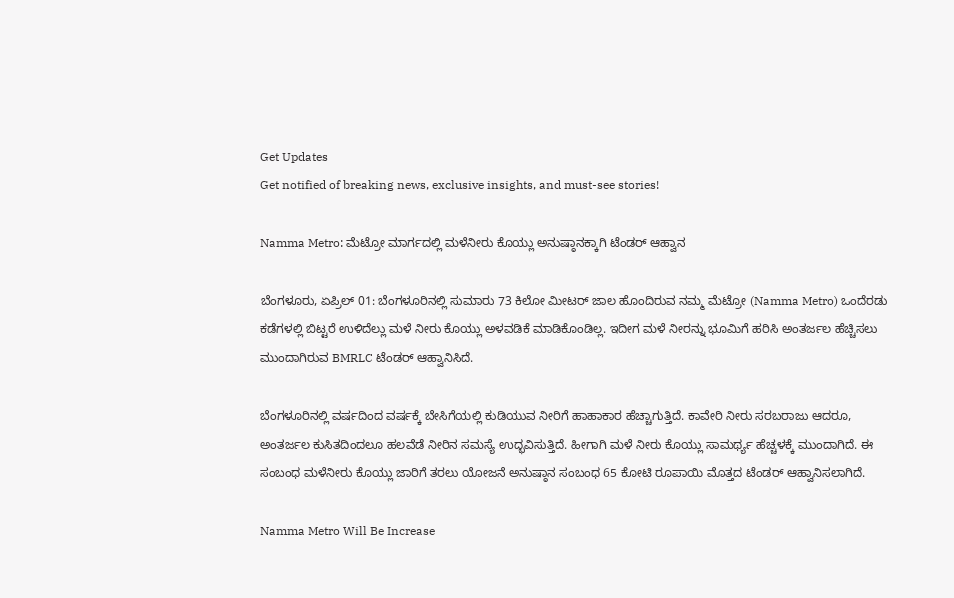Get Updates
Get notified of breaking news, exclusive insights, and must-see stories!

Namma Metro: ಮೆಟ್ರೋ ಮಾರ್ಗದಲ್ಲಿ ಮಳೆನೀರು ಕೊಯ್ಲು ಅನುಷ್ಠಾನಕ್ಕಾಗಿ ಟೆಂಡರ್ ಆಹ್ವಾನ

ಬೆಂಗಳೂರು, ಏಪ್ರಿಲ್ 01: ಬೆಂಗಳೂರಿನಲ್ಲಿ ಸುಮಾರು 73 ಕಿಲೋ ಮೀಟರ್ ಜಾಲ ಹೊಂದಿರುವ ನಮ್ಮ ಮೆಟ್ರೋ (Namma Metro) ಒಂದೆರಡು ಕಡೆಗಳಲ್ಲಿ ಬಿಟ್ಟರೆ ಉಳಿದೆಲ್ಲು ಮಳೆ ನೀರು ಕೊಯ್ಲು ಅಳವಡಿಕೆ ಮಾಡಿಕೊಂಡಿಲ್ಲ. ಇದೀಗ ಮಳೆ ನೀರನ್ನು ಭೂಮಿಗೆ ಹರಿಸಿ ಅಂತರ್ಜಲ ಹೆಚ್ಚಿಸಲು ಮುಂದಾಗಿರುವ BMRLC ಟೆಂಡರ್ ಆಹ್ವಾನಿಸಿದೆ.

ಬೆಂಗಳೂರಿನಲ್ಲಿ ವರ್ಷದಿಂದ ವರ್ಷಕ್ಕೆ ಬೇಸಿಗೆಯಲ್ಲಿ ಕುಡಿಯುವ ನೀರಿಗೆ ಹಾಹಾಕಾರ ಹೆಚ್ಚಾಗುತ್ತಿದೆ. ಕಾವೇರಿ ನೀರು ಸರಬರಾಜು ಆದರೂ, ಅಂತರ್ಜಲ ಕುಸಿತದಿಂದಲೂ ಹಲವೆಡೆ ನೀರಿನ ಸಮಸ್ಯೆ ಉದ್ಭವಿಸುತ್ತಿದೆ. ಹೀಗಾಗಿ ಮಳೆ ನೀರು ಕೊಯ್ಲು ಸಾಮರ್ಥ್ಯ ಹೆಚ್ಚಳಕ್ಕೆ ಮುಂದಾಗಿದೆ. ಈ ಸಂಬಂಧ ಮಳೆನೀರು ಕೊಯ್ಲು ಜಾರಿಗೆ ತರಲು ಯೋಜನೆ ಅನುಷ್ಠಾನ ಸಂಬಂಧ 65 ಕೋಟಿ ರೂಪಾಯಿ ಮೊತ್ತದ ಟೆಂಡರ್ ಆಹ್ವಾನಿಸಲಾಗಿದೆ.

Namma Metro Will Be Increase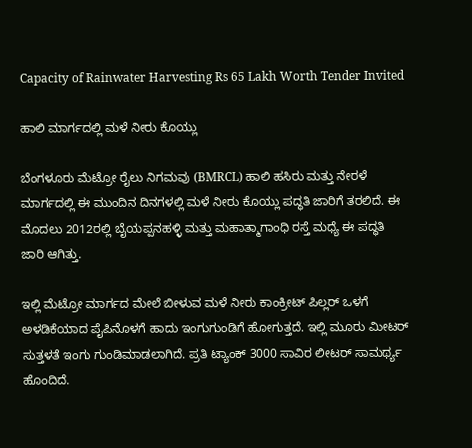Capacity of Rainwater Harvesting Rs 65 Lakh Worth Tender Invited

ಹಾಲಿ ಮಾರ್ಗದಲ್ಲಿ ಮಳೆ ನೀರು ಕೊಯ್ಲು

ಬೆಂಗಳೂರು ಮೆಟ್ರೋ ರೈಲು ನಿಗಮವು (BMRCL) ಹಾಲಿ ಹಸಿರು ಮತ್ತು ನೇರಳೆ ಮಾರ್ಗದಲ್ಲಿ ಈ ಮುಂದಿನ ದಿನಗಳಲ್ಲಿ ಮಳೆ ನೀರು ಕೊಯ್ಲು ಪದ್ಧತಿ ಜಾರಿಗೆ ತರಲಿದೆ. ಈ ಮೊದಲು 2012ರಲ್ಲಿ ಬೈಯಪ್ಪನಹಳ್ಳಿ ಮತ್ತು ಮಹಾತ್ಮಾಗಾಂಧಿ ರಸ್ತೆ ಮಧ್ಯೆ ಈ ಪದ್ಧತಿ ಜಾರಿ ಆಗಿತ್ತು.

ಇಲ್ಲಿ ಮೆಟ್ರೋ ಮಾರ್ಗದ ಮೇಲೆ ಬೀಳುವ ಮಳೆ ನೀರು ಕಾಂಕ್ರೀಟ್ ಪಿಲ್ಲರ್ ಒಳಗೆ ಅಳಡಿಕೆಯಾದ ಪೈಪಿನೊಳಗೆ ಹಾದು ಇಂಗುಗುಂಡಿಗೆ ಹೋಗುತ್ತದೆ. ಇಲ್ಲಿ ಮೂರು ಮೀಟರ್ ಸುತ್ತಳತೆ ಇಂಗು ಗುಂಡಿಮಾಡಲಾಗಿದೆ. ಪ್ರತಿ ಟ್ಯಾಂಕ್ 3000 ಸಾವಿರ ಲೀಟರ್ ಸಾಮರ್ಥ್ಯ ಹೊಂದಿದೆ.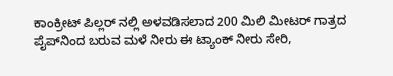ಕಾಂಕ್ರೀಟ್ ಪಿಲ್ಲರ್ ನಲ್ಲಿ ಅಳವಡಿಸಲಾದ 200 ಮಿಲಿ ಮೀಟರ್ ಗಾತ್ರದ ಪೈಪ್‌ನಿಂದ ಬರುವ ಮಳೆ ನೀರು ಈ ಟ್ಯಾಂಕ್ ನೀರು ಸೇರಿ,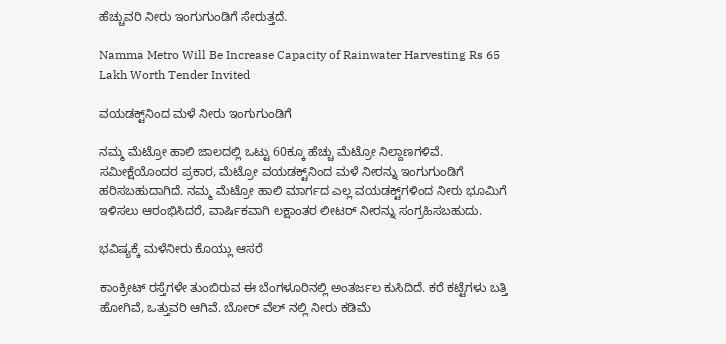ಹೆಚ್ಚುವರಿ ನೀರು ಇಂಗುಗುಂಡಿಗೆ ಸೇರುತ್ತದೆ.

Namma Metro Will Be Increase Capacity of Rainwater Harvesting Rs 65 Lakh Worth Tender Invited

ವಯಡಕ್ಟ್‌ನಿಂದ ಮಳೆ ನೀರು ಇಂಗುಗುಂಡಿಗೆ

ನಮ್ಮ ಮೆಟ್ರೋ ಹಾಲಿ ಜಾಲದಲ್ಲಿ ಒಟ್ಟು 60ಕ್ಕೂ ಹೆಚ್ಚು ಮೆಟ್ರೋ ನಿಲ್ದಾಣಗಳಿವೆ. ಸಮೀಕ್ಷೆಯೊಂದರ ಪ್ರಕಾರ, ಮೆಟ್ರೋ ವಯಡಕ್ಟ್‌ನಿಂದ ಮಳೆ ನೀರನ್ನು ಇಂಗುಗುಂಡಿಗೆ ಹರಿಸಬಹುದಾಗಿದೆ. ನಮ್ಮ ಮೆಟ್ರೋ ಹಾಲಿ ಮಾರ್ಗದ ಎಲ್ಲ ವಯಡಕ್ಟ್‌ಗಳಿಂದ ನೀರು ಭೂಮಿಗೆ ಇಳಿಸಲು ಆರಂಭಿಸಿದರೆ, ವಾರ್ಷಿಕವಾಗಿ ಲಕ್ಷಾಂತರ ಲೀಟರ್ ನೀರನ್ನು ಸಂಗ್ರಹಿಸಬಹುದು.

ಭವಿಷ್ಯಕ್ಕೆ ಮಳೆನೀರು ಕೊಯ್ಲು ಆಸರೆ

ಕಾಂಕ್ರೀಟ್ ರಸ್ತೆಗಳೇ ತುಂಬಿರುವ ಈ ಬೆಂಗಳೂರಿನಲ್ಲಿ ಅಂತರ್ಜಲ ಕುಸಿದಿದೆ. ಕರೆ ಕಟ್ಟೆಗಳು ಬತ್ತಿ ಹೋಗಿವೆ, ಒತ್ತುವರಿ ಆಗಿವೆ. ಬೋರ್ ವೆಲ್ ನಲ್ಲಿ ನೀರು ಕಡಿಮೆ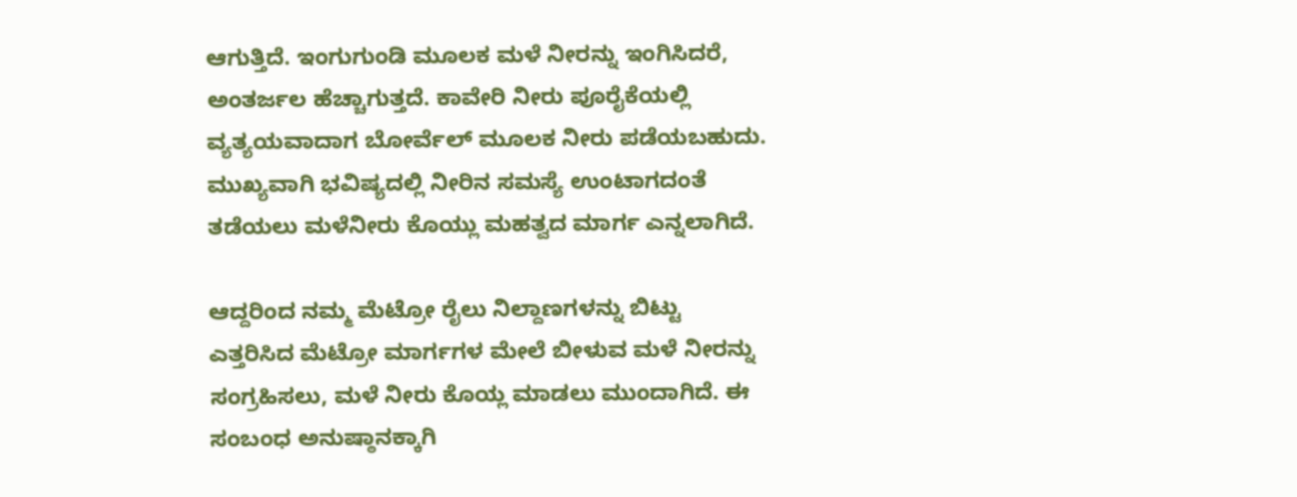ಆಗುತ್ತಿದೆ. ಇಂಗುಗುಂಡಿ ಮೂಲಕ ಮಳೆ ನೀರನ್ನು ಇಂಗಿಸಿದರೆ, ಅಂತರ್ಜಲ ಹೆಚ್ಚಾಗುತ್ತದೆ. ಕಾವೇರಿ ನೀರು ಪೂರೈಕೆಯಲ್ಲಿ ವ್ಯತ್ಯಯವಾದಾಗ ಬೋರ್ವೆಲ್ ಮೂಲಕ ನೀರು ಪಡೆಯಬಹುದು. ಮುಖ್ಯವಾಗಿ ಭವಿಷ್ಯದಲ್ಲಿ ನೀರಿನ ಸಮಸ್ಯೆ ಉಂಟಾಗದಂತೆ ತಡೆಯಲು ಮಳೆನೀರು ಕೊಯ್ಲು ಮಹತ್ವದ ಮಾರ್ಗ ಎನ್ನಲಾಗಿದೆ.

ಆದ್ದರಿಂದ ನಮ್ಮ ಮೆಟ್ರೋ ರೈಲು ನಿಲ್ದಾಣಗಳನ್ನು ಬಿಟ್ಟು ಎತ್ತರಿಸಿದ ಮೆಟ್ರೋ ಮಾರ್ಗಗಳ ಮೇಲೆ ಬೀಳುವ ಮಳೆ ನೀರನ್ನು ಸಂಗ್ರಹಿಸಲು, ಮಳೆ ನೀರು ಕೊಯ್ಲ ಮಾಡಲು ಮುಂದಾಗಿದೆ. ಈ ಸಂಬಂಧ ಅನುಷ್ಠಾನಕ್ಕಾಗಿ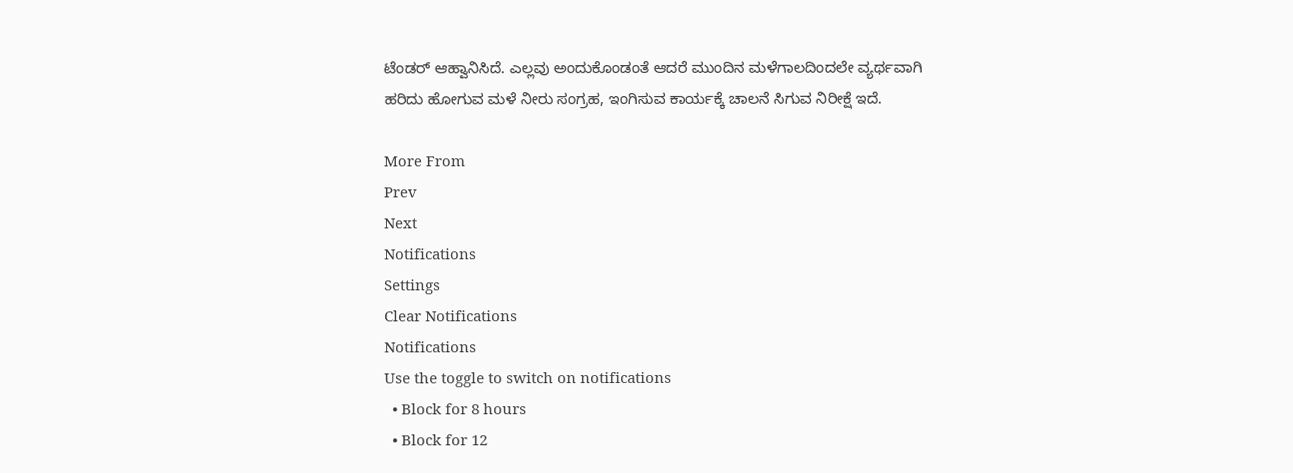ಟೆಂಡರ್ ಆಹ್ವಾನಿಸಿದೆ. ಎಲ್ಲವು ಅಂದುಕೊಂಡಂತೆ ಆದರೆ ಮುಂದಿನ ಮಳೆಗಾಲದಿಂದಲೇ ವ್ಯರ್ಥವಾಗಿ ಹರಿದು ಹೋಗುವ ಮಳೆ ನೀರು ಸಂಗ್ರಹ, ಇಂಗಿಸುವ ಕಾರ್ಯಕ್ಕೆ ಚಾಲನೆ ಸಿಗುವ ನಿರೀಕ್ಷೆ ಇದೆ.

More From
Prev
Next
Notifications
Settings
Clear Notifications
Notifications
Use the toggle to switch on notifications
  • Block for 8 hours
  • Block for 12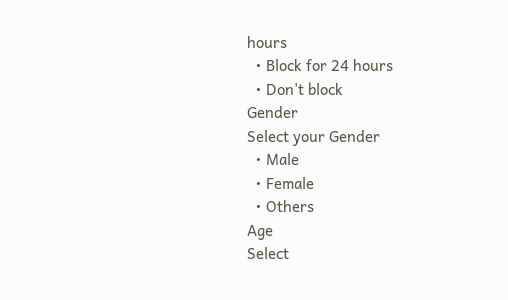hours
  • Block for 24 hours
  • Don't block
Gender
Select your Gender
  • Male
  • Female
  • Others
Age
Select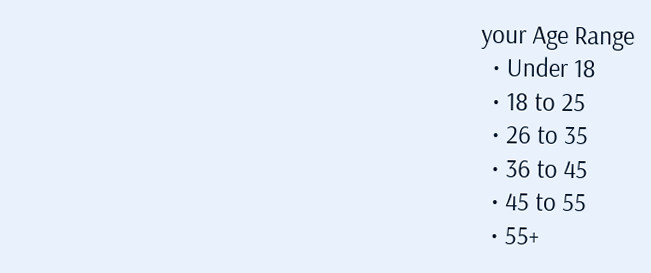your Age Range
  • Under 18
  • 18 to 25
  • 26 to 35
  • 36 to 45
  • 45 to 55
  • 55+